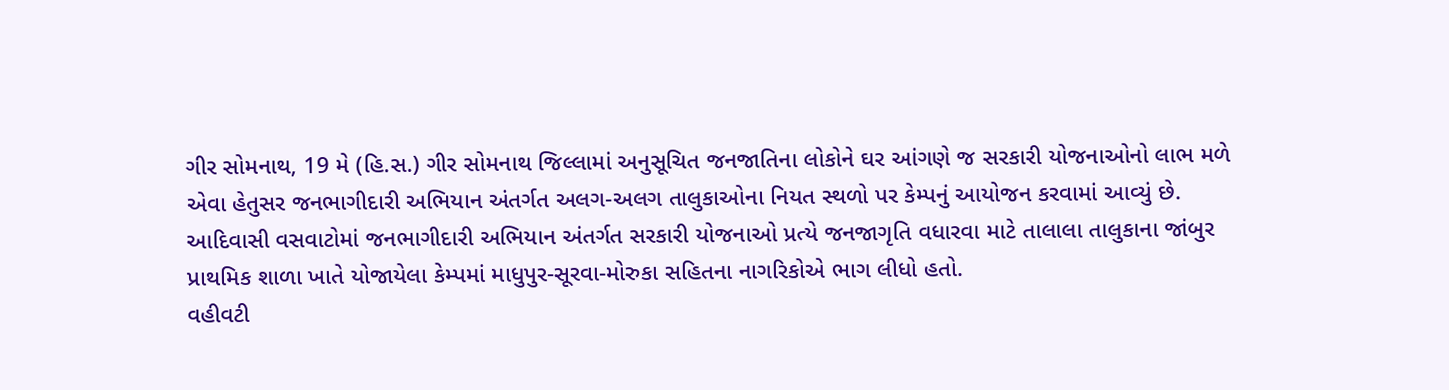ગીર સોમનાથ, 19 મે (હિ.સ.) ગીર સોમનાથ જિલ્લામાં અનુસૂચિત જનજાતિના લોકોને ઘર આંગણે જ સરકારી યોજનાઓનો લાભ મળે એવા હેતુસર જનભાગીદારી અભિયાન અંતર્ગત અલગ-અલગ તાલુકાઓના નિયત સ્થળો પર કેમ્પનું આયોજન કરવામાં આવ્યું છે.
આદિવાસી વસવાટોમાં જનભાગીદારી અભિયાન અંતર્ગત સરકારી યોજનાઓ પ્રત્યે જનજાગૃતિ વધારવા માટે તાલાલા તાલુકાના જાંબુર પ્રાથમિક શાળા ખાતે યોજાયેલા કેમ્પમાં માધુપુર-સૂરવા-મોરુકા સહિતના નાગરિકોએ ભાગ લીધો હતો.
વહીવટી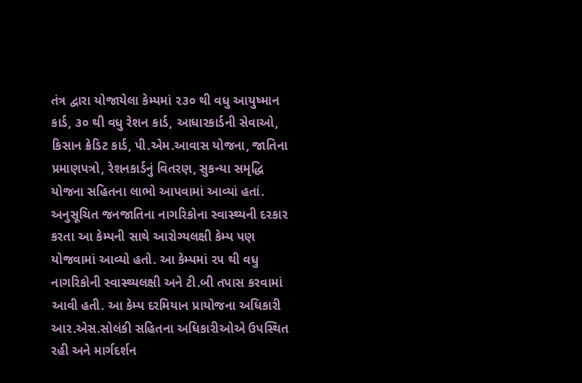તંત્ર દ્વારા યોજાયેલા કેમ્પમાં ૨૩૦ થી વધુ આયુષ્માન કાર્ડ, ૩૦ થી વધુ રેશન કાર્ડ, આધારકાર્ડની સેવાઓ, કિસાન ક્રેડિટ કાર્ડ, પી.એમ.આવાસ યોજના, જાતિના પ્રમાણપત્રો, રેશનકાર્ડનું વિતરણ, સુકન્યા સમૃદ્ધિ યોજના સહિતના લાભો આપવામાં આવ્યાં હતાં.
અનુસૂચિત જનજાતિના નાગરિકોના સ્વાસ્થ્યની દરકાર કરતા આ કેમ્પની સાથે આરોગ્યલક્ષી કેમ્પ પણ યોજવામાં આવ્યો હતો. આ કેમ્પમાં ૨૫ થી વધુ નાગરિકોની સ્વાસ્થ્યલક્ષી અને ટી.બી તપાસ કરવામાં આવી હતી. આ કેમ્પ દરમિયાન પ્રાયોજના અધિકારી આર.એસ.સોલંકી સહિતના અધિકારીઓએ ઉપસ્થિત રહી અને માર્ગદર્શન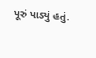પૂરું પાડ્યું હતું.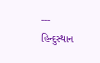---
હિન્દુસ્થાન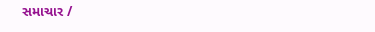સમાચાર /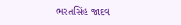ભરતસિંહ જાદવ